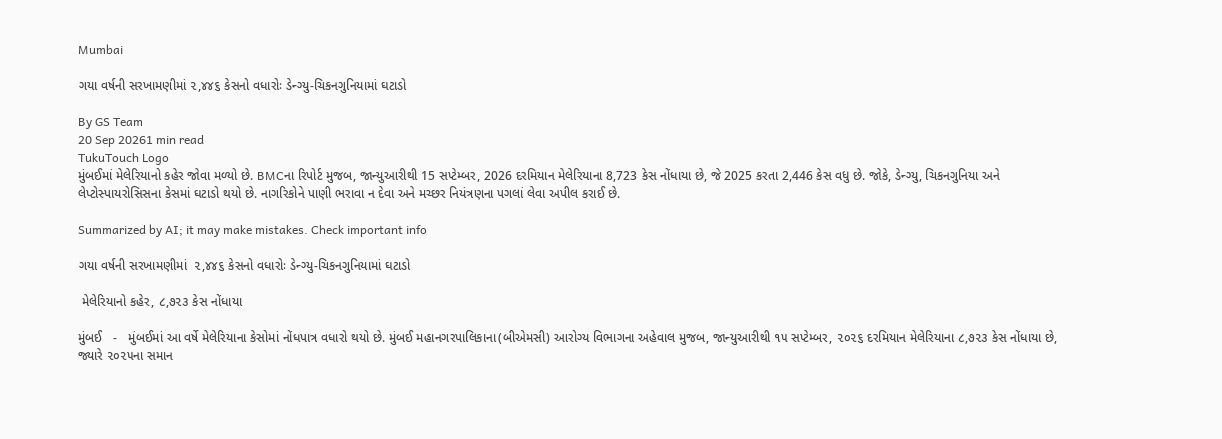Mumbai

ગયા વર્ષની સરખામણીમાં ૨,૪૪૬ કેસનો વધારોઃ ડેન્ગ્યુ-ચિકનગુનિયામાં ઘટાડો

By GS Team
20 Sep 20261 min read
TukuTouch Logo
મુંબઈમાં મેલેરિયાનો કહેર જોવા મળ્યો છે. BMCના રિપોર્ટ મુજબ, જાન્યુઆરીથી 15 સપ્ટેમ્બર, 2026 દરમિયાન મેલેરિયાના 8,723 કેસ નોંધાયા છે, જે 2025 કરતા 2,446 કેસ વધુ છે. જોકે, ડેન્ગ્યુ, ચિકનગુનિયા અને લેપ્ટોસ્પાયરોસિસના કેસમાં ઘટાડો થયો છે. નાગરિકોને પાણી ભરાવા ન દેવા અને મચ્છર નિયંત્રણના પગલાં લેવા અપીલ કરાઈ છે.

Summarized by AI; it may make mistakes. Check important info

ગયા વર્ષની સરખામણીમાં  ૨,૪૪૬ કેસનો વધારોઃ ડેન્ગ્યુ-ચિકનગુનિયામાં ઘટાડો

 મેલેરિયાનો કહેર, ૮,૭૨૩ કેસ નોંધાયા

મુંબઈ   -   મુંબઈમાં આ વર્ષે મેલેરિયાના કેસોમાં નોંધપાત્ર વધારો થયો છે. મુંબઈ મહાનગરપાલિકાના(બીએમસી) આરોગ્ય વિભાગના અહેવાલ મુજબ, જાન્યુઆરીથી ૧૫ સપ્ટેમ્બર, ૨૦૨૬ દરમિયાન મેલેરિયાના ૮,૭૨૩ કેસ નોંધાયા છે, જ્યારે ૨૦૨૫ના સમાન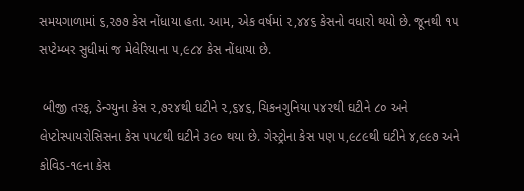સમયગાળામાં ૬,૨૭૭ કેસ નોંધાયા હતા. આમ, એક વર્ષમાં ૨,૪૪૬ કેસનો વધારો થયો છે. જૂનથી ૧૫ સપ્ટેમ્બર સુધીમાં જ મેલેરિયાના ૫,૯૮૪ કેસ નોંધાયા છે.

 બીજી તરફ, ડેન્ગ્યુના કેસ ૨,૭૨૪થી ઘટીને ૨,૬૪૬, ચિકનગુનિયા ૫૪૨થી ઘટીને ૮૦ અને લેપ્ટોસ્પાયરોસિસના કેસ ૫૫૮થી ઘટીને ૩૯૦ થયા છે. ગેસ્ટ્રોના કેસ પણ ૫,૯૮૯થી ઘટીને ૪,૯૯૭ અને કોવિડ-૧૯ના કેસ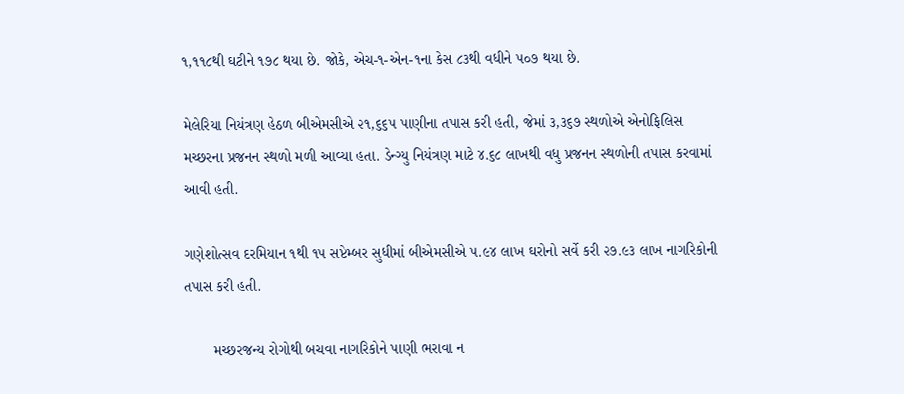૧,૧૧૮થી ઘટીને ૧૭૮ થયા છે. જોકે, એચ-૧-એન-૧ના કેસ ૮૩થી વધીને ૫૦૭ થયા છે.

મેલેરિયા નિયંત્રણ હેઠળ બીએમસીએ ૨૧,૬૬૫ પાણીના તપાસ કરી હતી, જેમાં ૩,૩૬૭ સ્થળોએ એનોફિલિસ મચ્છરના પ્રજનન સ્થળો મળી આવ્યા હતા. ડેન્ગ્યુ નિયંત્રણ માટે ૪.૬૮ લાખથી વધુ પ્રજનન સ્થળોની તપાસ કરવામાં આવી હતી.

ગણેશોત્સવ દરમિયાન ૧થી ૧૫ સપ્ટેમ્બર સુધીમાં બીએમસીએ ૫.૯૪ લાખ ઘરોનો સર્વે કરી ૨૭.૯૩ લાખ નાગરિકોની તપાસ કરી હતી.

       મચ્છરજન્ય રોગોથી બચવા નાગરિકોને પાણી ભરાવા ન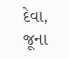દેવા, જૂના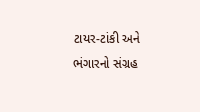ટાયર-ટાંકી અને ભંગારનો સંગ્રહ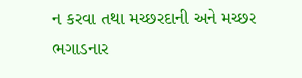ન કરવા તથા મચ્છરદાની અને મચ્છર ભગાડનાર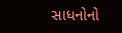સાધનોનો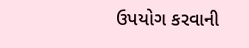ઉપયોગ કરવાની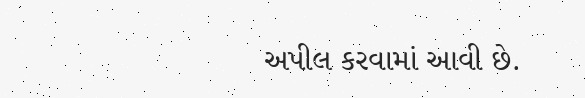અપીલ કરવામાં આવી છે.